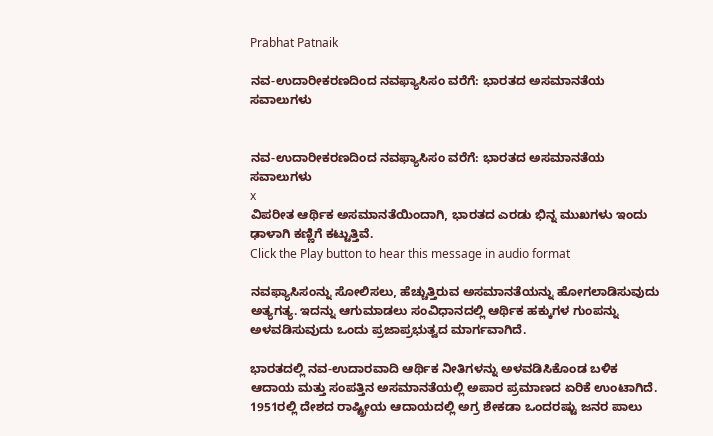Prabhat Patnaik

ನವ-ಉದಾರೀಕರಣದಿಂದ ನವಫ್ಯಾಸಿಸಂ ವರೆಗೆ: ಭಾರತದ ಅಸಮಾನತೆಯ ಸವಾಲುಗಳು


ನವ-ಉದಾರೀಕರಣದಿಂದ ನವಫ್ಯಾಸಿಸಂ ವರೆಗೆ: ಭಾರತದ ಅಸಮಾನತೆಯ ಸವಾಲುಗಳು
x
ವಿಪರೀತ ಆರ್ಥಿಕ ಅಸಮಾನತೆಯಿಂದಾಗಿ, ಭಾರತದ ಎರಡು ಭಿನ್ನ ಮುಖಗಳು ಇಂದು ಢಾಳಾಗಿ ಕಣ್ಣಿಗೆ ಕಟ್ಟುತ್ತಿವೆ.
Click the Play button to hear this message in audio format

ನವಫ್ಯಾಸಿಸಂನ್ನು ಸೋಲಿಸಲು, ಹೆಚ್ಚುತ್ತಿರುವ ಅಸಮಾನತೆಯನ್ನು ಹೋಗಲಾಡಿಸುವುದು ಅತ್ಯಗತ್ಯ. ಇದನ್ನು ಆಗುಮಾಡಲು ಸಂವಿಧಾನದಲ್ಲಿ ಆರ್ಥಿಕ ಹಕ್ಕುಗಳ ಗುಂಪನ್ನು ಅಳವಡಿಸುವುದು ಒಂದು ಪ್ರಜಾಪ್ರಭುತ್ವದ ಮಾರ್ಗವಾಗಿದೆ.

ಭಾರತದಲ್ಲಿ ನವ-ಉದಾರವಾದಿ ಆರ್ಥಿಕ ನೀತಿಗಳನ್ನು ಅಳವಡಿಸಿಕೊಂಡ ಬಳಿಕ ಆದಾಯ ಮತ್ತು ಸಂಪತ್ತಿನ ಅಸಮಾನತೆಯಲ್ಲಿ ಅಪಾರ ಪ್ರಮಾಣದ ಏರಿಕೆ ಉಂಟಾಗಿದೆ. 1951ರಲ್ಲಿ ದೇಶದ ರಾಷ್ಟ್ರೀಯ ಆದಾಯದಲ್ಲಿ ಅಗ್ರ ಶೇಕಡಾ ಒಂದರಷ್ಟು ಜನರ ಪಾಲು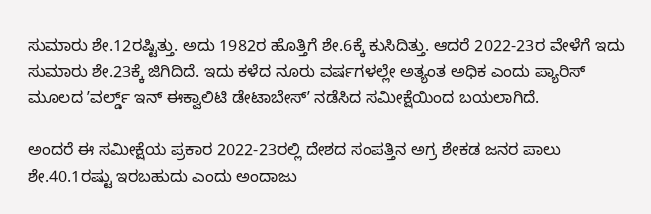ಸುಮಾರು ಶೇ.12ರಷ್ಟಿತ್ತು. ಅದು 1982ರ ಹೊತ್ತಿಗೆ ಶೇ.6ಕ್ಕೆ ಕುಸಿದಿತ್ತು. ಆದರೆ 2022-23ರ ವೇಳೆಗೆ ಇದು ಸುಮಾರು ಶೇ.23ಕ್ಕೆ ಜಿಗಿದಿದೆ. ಇದು ಕಳೆದ ನೂರು ವರ್ಷಗಳಲ್ಲೇ ಅತ್ಯಂತ ಅಧಿಕ ಎಂದು ಪ್ಯಾರಿಸ್ ಮೂಲದ ʼವರ್ಲ್ಡ್ ಇನ್ ಈಕ್ವಾಲಿಟಿ ಡೇಟಾಬೇಸ್ʼ ನಡೆಸಿದ ಸಮೀಕ್ಷೆಯಿಂದ ಬಯಲಾಗಿದೆ.

ಅಂದರೆ ಈ ಸಮೀಕ್ಷೆಯ ಪ್ರಕಾರ 2022-23ರಲ್ಲಿ ದೇಶದ ಸಂಪತ್ತಿನ ಅಗ್ರ ಶೇಕಡ ಜನರ ಪಾಲು ಶೇ.40.1ರಷ್ಟು ಇರಬಹುದು ಎಂದು ಅಂದಾಜು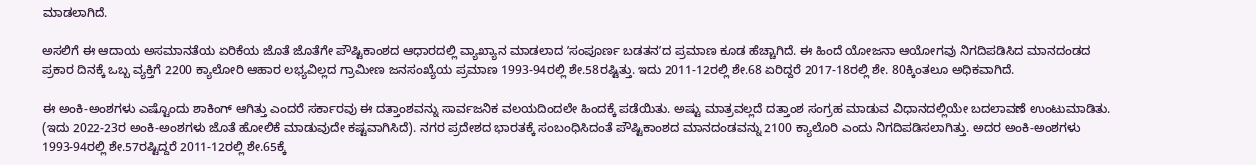ಮಾಡಲಾಗಿದೆ.

ಅಸಲಿಗೆ ಈ ಆದಾಯ ಅಸಮಾನತೆಯ ಏರಿಕೆಯ ಜೊತೆ ಜೊತೆಗೇ ಪೌಷ್ಟಿಕಾಂಶದ ಆಧಾರದಲ್ಲಿ ವ್ಯಾಖ್ಯಾನ ಮಾಡಲಾದ ʼಸಂಪೂರ್ಣ ಬಡತನʼದ ಪ್ರಮಾಣ ಕೂಡ ಹೆಚ್ಚಾಗಿದೆ. ಈ ಹಿಂದೆ ಯೋಜನಾ ಆಯೋಗವು ನಿಗದಿಪಡಿಸಿದ ಮಾನದಂಡದ ಪ್ರಕಾರ ದಿನಕ್ಕೆ ಒಬ್ಬ ವ್ಯಕ್ತಿಗೆ 2200 ಕ್ಯಾಲೋರಿ ಆಹಾರ ಲಭ್ಯವಿಲ್ಲದ ಗ್ರಾಮೀಣ ಜನಸಂಖ್ಯೆಯ ಪ್ರಮಾಣ 1993-94ರಲ್ಲಿ ಶೇ.58ರಷ್ಟಿತ್ತು. ಇದು 2011-12ರಲ್ಲಿ ಶೇ.68 ಏರಿದ್ದರೆ 2017-18ರಲ್ಲಿ ಶೇ. 80ಕ್ಕಿಂತಲೂ ಅಧಿಕವಾಗಿದೆ.

ಈ ಅಂಕಿ-ಅಂಶಗಳು ಎಷ್ಟೊಂದು ಶಾಕಿಂಗ್ ಆಗಿತ್ತು ಎಂದರೆ ಸರ್ಕಾರವು ಈ ದತ್ತಾಂಶವನ್ನು ಸಾರ್ವಜನಿಕ ವಲಯದಿಂದಲೇ ಹಿಂದಕ್ಕೆ ಪಡೆಯಿತು. ಅಷ್ಟು ಮಾತ್ರವಲ್ಲದೆ ದತ್ತಾಂಶ ಸಂಗ್ರಹ ಮಾಡುವ ವಿಧಾನದಲ್ಲಿಯೇ ಬದಲಾವಣೆ ಉಂಟುಮಾಡಿತು. (ಇದು 2022-23ರ ಅಂಕಿ-ಅಂಶಗಳು ಜೊತೆ ಹೋಲಿಕೆ ಮಾಡುವುದೇ ಕಷ್ಟವಾಗಿಸಿದೆ). ನಗರ ಪ್ರದೇಶದ ಭಾರತಕ್ಕೆ ಸಂಬಂಧಿಸಿದಂತೆ ಪೌಷ್ಟಿಕಾಂಶದ ಮಾನದಂಡವನ್ನು 2100 ಕ್ಯಾಲೊರಿ ಎಂದು ನಿಗದಿಪಡಿಸಲಾಗಿತ್ತು. ಅದರ ಅಂಕಿ-ಅಂಶಗಳು 1993-94ರಲ್ಲಿ ಶೇ.57ರಷ್ಟಿದ್ದರೆ 2011-12ರಲ್ಲಿ ಶೇ.65ಕ್ಕೆ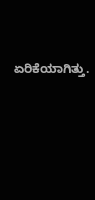ಏರಿಕೆಯಾಗಿತ್ತು.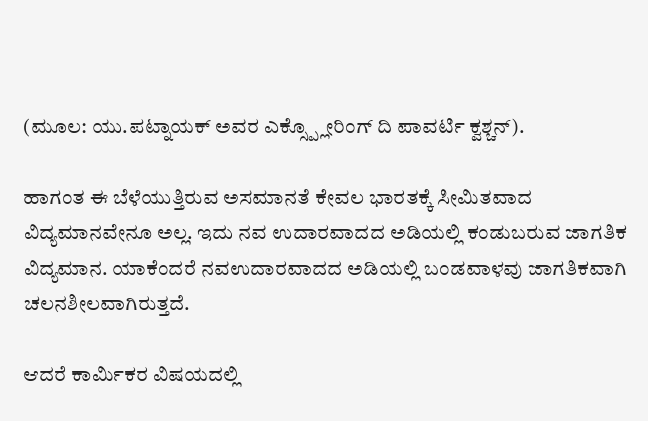(ಮೂಲ: ಯು.ಪಟ್ನಾಯಕ್ ಅವರ ಎಕ್ಸ್ಪ್ಲೋರಿಂಗ್ ದಿ ಪಾವರ್ಟಿ ಕ್ವಶ್ಚನ್).

ಹಾಗಂತ ಈ ಬೆಳೆಯುತ್ತಿರುವ ಅಸಮಾನತೆ ಕೇವಲ ಭಾರತಕ್ಕೆ ಸೀಮಿತವಾದ ವಿದ್ಯಮಾನವೇನೂ ಅಲ್ಲ. ಇದು ನವ ಉದಾರವಾದದ ಅಡಿಯಲ್ಲಿ ಕಂಡುಬರುವ ಜಾಗತಿಕ ವಿದ್ಯಮಾನ. ಯಾಕೆಂದರೆ ನವಉದಾರವಾದದ ಅಡಿಯಲ್ಲಿ ಬಂಡವಾಳವು ಜಾಗತಿಕವಾಗಿ ಚಲನಶೀಲವಾಗಿರುತ್ತದೆ.

ಆದರೆ ಕಾರ್ಮಿಕರ ವಿಷಯದಲ್ಲಿ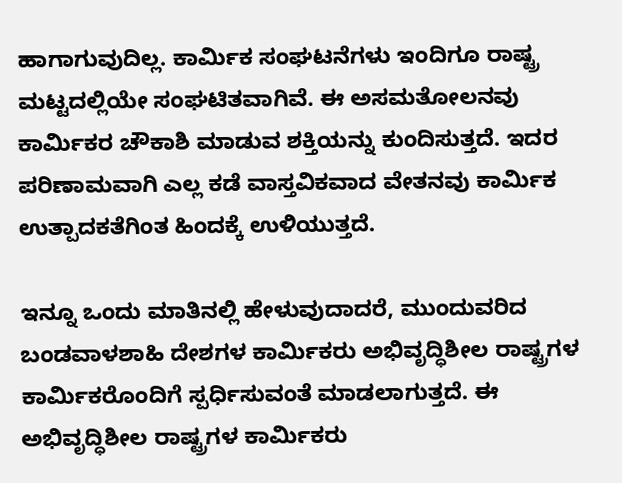ಹಾಗಾಗುವುದಿಲ್ಲ. ಕಾರ್ಮಿಕ ಸಂಘಟನೆಗಳು ಇಂದಿಗೂ ರಾಷ್ಟ್ರ ಮಟ್ಟದಲ್ಲಿಯೇ ಸಂಘಟಿತವಾಗಿವೆ. ಈ ಅಸಮತೋಲನವು ಕಾರ್ಮಿಕರ ಚೌಕಾಶಿ ಮಾಡುವ ಶಕ್ತಿಯನ್ನು ಕುಂದಿಸುತ್ತದೆ. ಇದರ ಪರಿಣಾಮವಾಗಿ ಎಲ್ಲ ಕಡೆ ವಾಸ್ತವಿಕವಾದ ವೇತನವು ಕಾರ್ಮಿಕ ಉತ್ಪಾದಕತೆಗಿಂತ ಹಿಂದಕ್ಕೆ ಉಳಿಯುತ್ತದೆ.

ಇನ್ನೂ ಒಂದು ಮಾತಿನಲ್ಲಿ ಹೇಳುವುದಾದರೆ, ಮುಂದುವರಿದ ಬಂಡವಾಳಶಾಹಿ ದೇಶಗಳ ಕಾರ್ಮಿಕರು ಅಭಿವೃದ್ಧಿಶೀಲ ರಾಷ್ಟ್ರಗಳ ಕಾರ್ಮಿಕರೊಂದಿಗೆ ಸ್ಪರ್ಧಿಸುವಂತೆ ಮಾಡಲಾಗುತ್ತದೆ. ಈ ಅಭಿವೃದ್ಧಿಶೀಲ ರಾಷ್ಟ್ರಗಳ ಕಾರ್ಮಿಕರು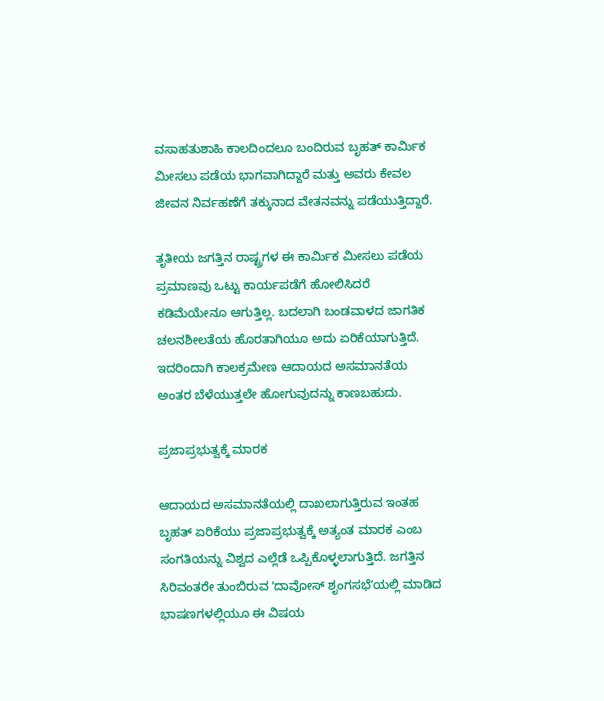ವಸಾಹತುಶಾಹಿ ಕಾಲದಿಂದಲೂ ಬಂದಿರುವ ಬೃಹತ್ ಕಾರ್ಮಿಕ ಮೀಸಲು ಪಡೆಯ ಭಾಗವಾಗಿದ್ದಾರೆ ಮತ್ತು ಅವರು ಕೇವಲ ಜೀವನ ನಿರ್ವಹಣೆಗೆ ತಕ್ಕುನಾದ ವೇತನವನ್ನು ಪಡೆಯುತ್ತಿದ್ದಾರೆ.

ತೃತೀಯ ಜಗತ್ತಿನ ರಾಷ್ಟ್ರಗಳ ಈ ಕಾರ್ಮಿಕ ಮೀಸಲು ಪಡೆಯ ಪ್ರಮಾಣವು ಒಟ್ಟು ಕಾರ್ಯಪಡೆಗೆ ಹೋಲಿಸಿದರೆ ಕಡಿಮೆಯೇನೂ ಆಗುತ್ತಿಲ್ಲ. ಬದಲಾಗಿ ಬಂಡವಾಳದ ಜಾಗತಿಕ ಚಲನಶೀಲತೆಯ ಹೊರತಾಗಿಯೂ ಅದು ಏರಿಕೆಯಾಗುತ್ತಿದೆ. ಇದರಿಂದಾಗಿ ಕಾಲಕ್ರಮೇಣ ಆದಾಯದ ಅಸಮಾನತೆಯ ಅಂತರ ಬೆಳೆಯುತ್ತಲೇ ಹೋಗುವುದನ್ನು ಕಾಣಬಹುದು.

ಪ್ರಜಾಪ್ರಭುತ್ವಕ್ಕೆ ಮಾರಕ

ಆದಾಯದ ಅಸಮಾನತೆಯಲ್ಲಿ ದಾಖಲಾಗುತ್ತಿರುವ ಇಂತಹ ಬೃಹತ್ ಏರಿಕೆಯು ಪ್ರಜಾಪ್ರಭುತ್ವಕ್ಕೆ ಅತ್ಯಂತ ಮಾರಕ ಎಂಬ ಸಂಗತಿಯನ್ನು ವಿಶ್ವದ ಎಲ್ಲೆಡೆ ಒಪ್ಪಿಕೊಳ್ಳಲಾಗುತ್ತಿದೆ. ಜಗತ್ತಿನ ಸಿರಿವಂತರೇ ತುಂಬಿರುವ ʼದಾವೋಸ್ ಶೃಂಗಸಭೆʼಯಲ್ಲಿ ಮಾಡಿದ ಭಾಷಣಗಳಲ್ಲಿಯೂ ಈ ವಿಷಯ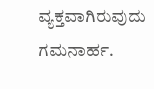ವ್ಯಕ್ತವಾಗಿರುವುದು ಗಮನಾರ್ಹ.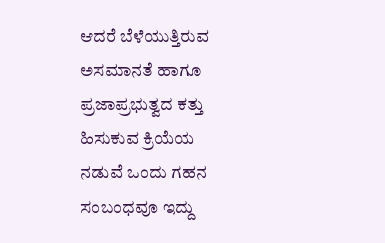ಆದರೆ ಬೆಳೆಯುತ್ತಿರುವ ಅಸಮಾನತೆ ಹಾಗೂ ಪ್ರಜಾಪ್ರಭುತ್ವದ ಕತ್ತು ಹಿಸುಕುವ ಕ್ರಿಯೆಯ ನಡುವೆ ಒಂದು ಗಹನ ಸಂಬಂಧವೂ ಇದ್ದು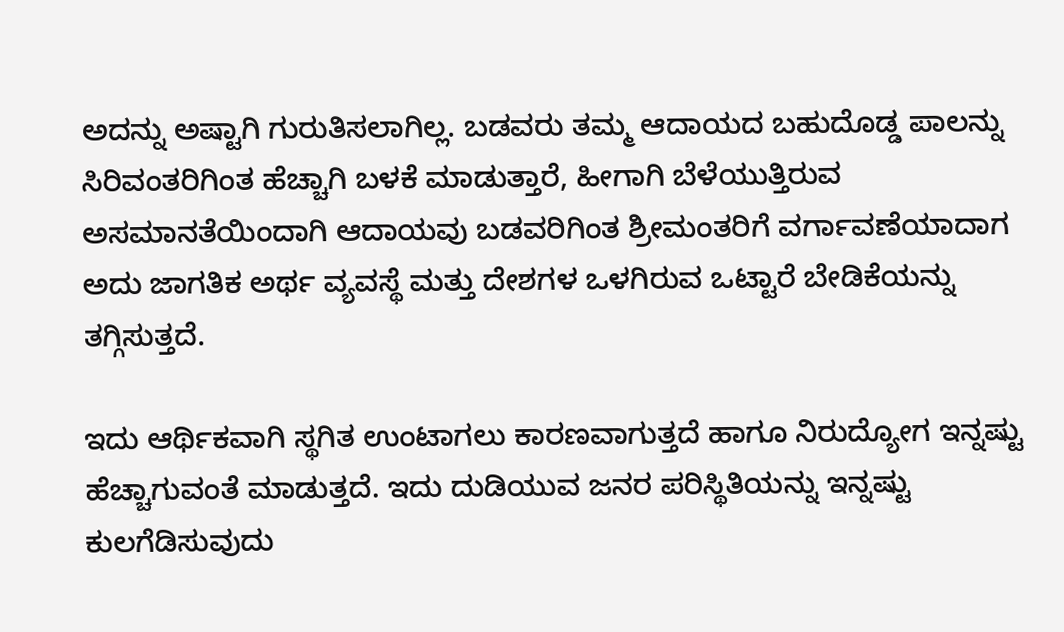ಅದನ್ನು ಅಷ್ಟಾಗಿ ಗುರುತಿಸಲಾಗಿಲ್ಲ. ಬಡವರು ತಮ್ಮ ಆದಾಯದ ಬಹುದೊಡ್ಡ ಪಾಲನ್ನು ಸಿರಿವಂತರಿಗಿಂತ ಹೆಚ್ಚಾಗಿ ಬಳಕೆ ಮಾಡುತ್ತಾರೆ, ಹೀಗಾಗಿ ಬೆಳೆಯುತ್ತಿರುವ ಅಸಮಾನತೆಯಿಂದಾಗಿ ಆದಾಯವು ಬಡವರಿಗಿಂತ ಶ್ರೀಮಂತರಿಗೆ ವರ್ಗಾವಣೆಯಾದಾಗ ಅದು ಜಾಗತಿಕ ಅರ್ಥ ವ್ಯವಸ್ಥೆ ಮತ್ತು ದೇಶಗಳ ಒಳಗಿರುವ ಒಟ್ಟಾರೆ ಬೇಡಿಕೆಯನ್ನು ತಗ್ಗಿಸುತ್ತದೆ.

ಇದು ಆರ್ಥಿಕವಾಗಿ ಸ್ಥಗಿತ ಉಂಟಾಗಲು ಕಾರಣವಾಗುತ್ತದೆ ಹಾಗೂ ನಿರುದ್ಯೋಗ ಇನ್ನಷ್ಟು ಹೆಚ್ಚಾಗುವಂತೆ ಮಾಡುತ್ತದೆ. ಇದು ದುಡಿಯುವ ಜನರ ಪರಿಸ್ಥಿತಿಯನ್ನು ಇನ್ನಷ್ಟು ಕುಲಗೆಡಿಸುವುದು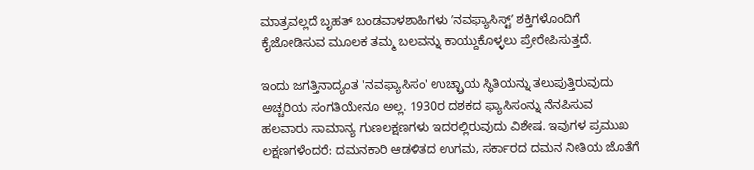ಮಾತ್ರವಲ್ಲದೆ ಬೃಹತ್ ಬಂಡವಾಳಶಾಹಿಗಳು ʼನವಫ್ಯಾಸಿಸ್ಟ್ʼ ಶಕ್ತಿಗಳೊಂದಿಗೆ ಕೈಜೋಡಿಸುವ ಮೂಲಕ ತಮ್ಮ ಬಲವನ್ನು ಕಾಯ್ದುಕೊಳ್ಳಲು ಪ್ರೇರೇಪಿಸುತ್ತದೆ.

ಇಂದು ಜಗತ್ತಿನಾದ್ಯಂತ 'ನವಫ್ಯಾಸಿಸಂ' ಉಚ್ಛ್ರಾಯ ಸ್ಥಿತಿಯನ್ನು ತಲುಪುತ್ತಿರುವುದು ಅಚ್ಚರಿಯ ಸಂಗತಿಯೇನೂ ಅಲ್ಲ. 1930ರ ದಶಕದ ಫ್ಯಾಸಿಸಂನ್ನು ನೆನಪಿಸುವ ಹಲವಾರು ಸಾಮಾನ್ಯ ಗುಣಲಕ್ಷಣಗಳು ಇದರಲ್ಲಿರುವುದು ವಿಶೇಷ. ಇವುಗಳ ಪ್ರಮುಖ ಲಕ್ಷಣಗಳೆಂದರೆ: ದಮನಕಾರಿ ಆಡಳಿತದ ಉಗಮ, ಸರ್ಕಾರದ ದಮನ ನೀತಿಯ ಜೊತೆಗೆ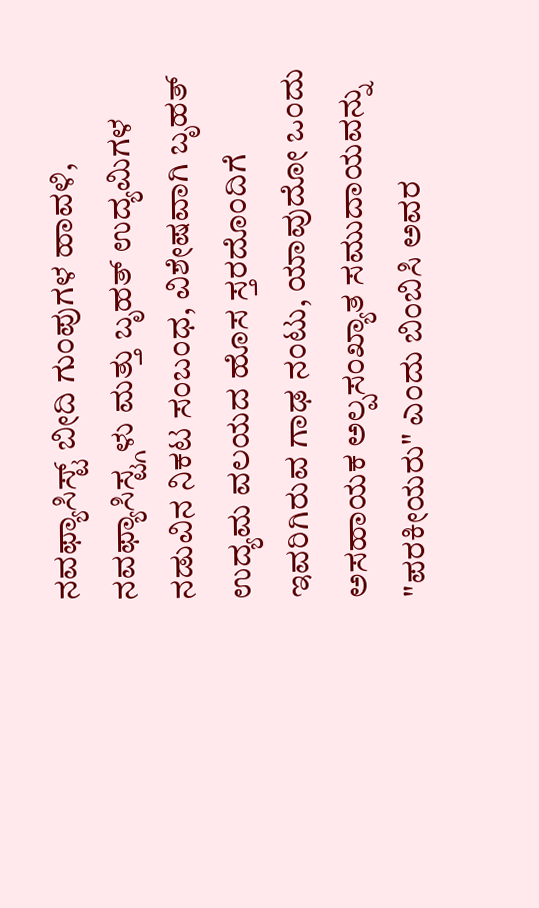ನವಫ್ಯಾಸಿಸ್ಟ್ ಬೀದಿ ಗುಂಪುಗಳ ಹಾವಳಿ, ನವಫ್ಯಾಸಿಸ್ಟ್ಗಳು ಮತ್ತು ಬೃಹತ್ ಉದ್ಯಮಿಗಳ ನಡುವಿನ ನಿಕಟ ಸಂಬಂಧ, ವಿಶೇಷವಾಗಿ ಬೃಹತ್ ಉದ್ಯಮ ವಲಯದ ಹೊಸ ಸ್ತರದೊಂದಿಗೆ ಇವರಿಗಿರುವ ಗಾಢ ನಂಟು, ಯಾವುದೋ ಒಂದು ಅಸಹಾಯಕ ಅಲ್ಪಸಂಖ್ಯಾತ ಸಮುದಾಯವನ್ನು "ಪರಕೀಯರು" ಎಂದು ಬಿಂಬಿಸಿ ಅವರ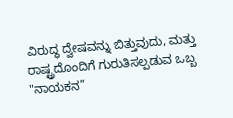ವಿರುದ್ಧ ದ್ವೇಷವನ್ನು ಬಿತ್ತುವುದು, ಮತ್ತು ರಾಷ್ಟ್ರದೊಂದಿಗೆ ಗುರುತಿಸಲ್ಪಡುವ ಒಬ್ಬ "ನಾಯಕನ”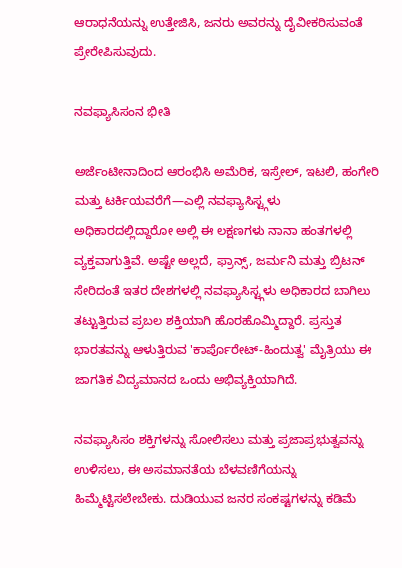ಆರಾಧನೆಯನ್ನು ಉತ್ತೇಜಿಸಿ, ಜನರು ಅವರನ್ನು ದೈವೀಕರಿಸುವಂತೆ ಪ್ರೇರೇಪಿಸುವುದು.

ನವಫ್ಯಾಸಿಸಂನ ಭೀತಿ

ಅರ್ಜೆಂಟೀನಾದಿಂದ ಆರಂಭಿಸಿ ಅಮೆರಿಕ, ಇಸ್ರೇಲ್, ಇಟಲಿ, ಹಂಗೇರಿ ಮತ್ತು ಟರ್ಕಿಯವರೆಗೆ—ಎಲ್ಲಿ ನವಫ್ಯಾಸಿಸ್ಟ್ಗಳು ಅಧಿಕಾರದಲ್ಲಿದ್ದಾರೋ ಅಲ್ಲಿ ಈ ಲಕ್ಷಣಗಳು ನಾನಾ ಹಂತಗಳಲ್ಲಿ ವ್ಯಕ್ತವಾಗುತ್ತಿವೆ. ಅಷ್ಟೇ ಅಲ್ಲದೆ, ಫ್ರಾನ್ಸ್, ಜರ್ಮನಿ ಮತ್ತು ಬ್ರಿಟನ್ ಸೇರಿದಂತೆ ಇತರ ದೇಶಗಳಲ್ಲಿ ನವಫ್ಯಾಸಿಸ್ಟ್ಗಳು ಅಧಿಕಾರದ ಬಾಗಿಲು ತಟ್ಟುತ್ತಿರುವ ಪ್ರಬಲ ಶಕ್ತಿಯಾಗಿ ಹೊರಹೊಮ್ಮಿದ್ದಾರೆ. ಪ್ರಸ್ತುತ ಭಾರತವನ್ನು ಆಳುತ್ತಿರುವ 'ಕಾರ್ಪೊರೇಟ್-ಹಿಂದುತ್ವ' ಮೈತ್ರಿಯು ಈ ಜಾಗತಿಕ ವಿದ್ಯಮಾನದ ಒಂದು ಅಭಿವ್ಯಕ್ತಿಯಾಗಿದೆ.

ನವಫ್ಯಾಸಿಸಂ ಶಕ್ತಿಗಳನ್ನು ಸೋಲಿಸಲು ಮತ್ತು ಪ್ರಜಾಪ್ರಭುತ್ವವನ್ನು ಉಳಿಸಲು, ಈ ಅಸಮಾನತೆಯ ಬೆಳವಣಿಗೆಯನ್ನು ಹಿಮ್ಮೆಟ್ಟಿಸಲೇಬೇಕು. ದುಡಿಯುವ ಜನರ ಸಂಕಷ್ಟಗಳನ್ನು ಕಡಿಮೆ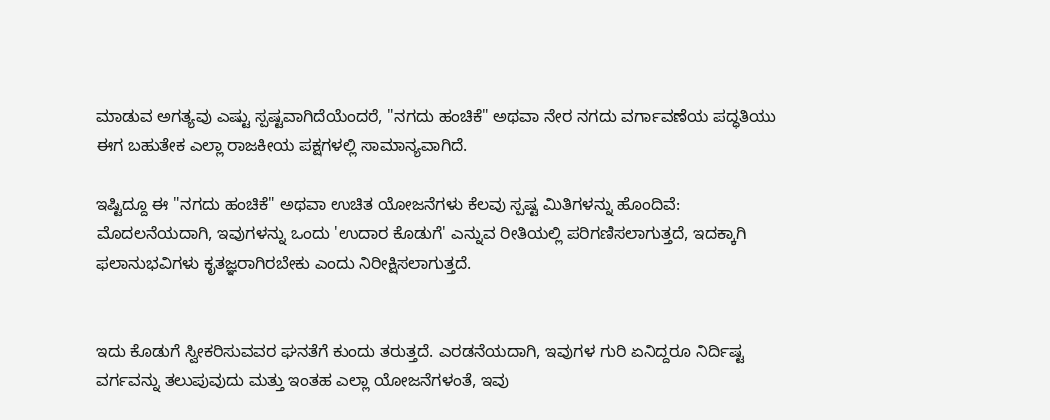ಮಾಡುವ ಅಗತ್ಯವು ಎಷ್ಟು ಸ್ಪಷ್ಟವಾಗಿದೆಯೆಂದರೆ, "ನಗದು ಹಂಚಿಕೆ" ಅಥವಾ ನೇರ ನಗದು ವರ್ಗಾವಣೆಯ ಪದ್ಧತಿಯು ಈಗ ಬಹುತೇಕ ಎಲ್ಲಾ ರಾಜಕೀಯ ಪಕ್ಷಗಳಲ್ಲಿ ಸಾಮಾನ್ಯವಾಗಿದೆ.

ಇಷ್ಟಿದ್ದೂ ಈ "ನಗದು ಹಂಚಿಕೆ" ಅಥವಾ ಉಚಿತ ಯೋಜನೆಗಳು ಕೆಲವು ಸ್ಪಷ್ಟ ಮಿತಿಗಳನ್ನು ಹೊಂದಿವೆ: ಮೊದಲನೆಯದಾಗಿ, ಇವುಗಳನ್ನು ಒಂದು 'ಉದಾರ ಕೊಡುಗೆ' ಎನ್ನುವ ರೀತಿಯಲ್ಲಿ ಪರಿಗಣಿಸಲಾಗುತ್ತದೆ, ಇದಕ್ಕಾಗಿ ಫಲಾನುಭವಿಗಳು ಕೃತಜ್ಞರಾಗಿರಬೇಕು ಎಂದು ನಿರೀಕ್ಷಿಸಲಾಗುತ್ತದೆ.


ಇದು ಕೊಡುಗೆ ಸ್ವೀಕರಿಸುವವರ ಘನತೆಗೆ ಕುಂದು ತರುತ್ತದೆ. ಎರಡನೆಯದಾಗಿ, ಇವುಗಳ ಗುರಿ ಏನಿದ್ದರೂ ನಿರ್ದಿಷ್ಟ ವರ್ಗವನ್ನು ತಲುಪುವುದು ಮತ್ತು ಇಂತಹ ಎಲ್ಲಾ ಯೋಜನೆಗಳಂತೆ, ಇವು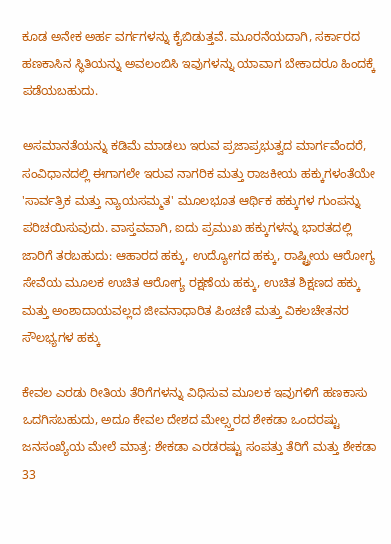ಕೂಡ ಅನೇಕ ಅರ್ಹ ವರ್ಗಗಳನ್ನು ಕೈಬಿಡುತ್ತವೆ. ಮೂರನೆಯದಾಗಿ, ಸರ್ಕಾರದ ಹಣಕಾಸಿನ ಸ್ಥಿತಿಯನ್ನು ಅವಲಂಬಿಸಿ ಇವುಗಳನ್ನು ಯಾವಾಗ ಬೇಕಾದರೂ ಹಿಂದಕ್ಕೆ ಪಡೆಯಬಹುದು.

ಅಸಮಾನತೆಯನ್ನು ಕಡಿಮೆ ಮಾಡಲು ಇರುವ ಪ್ರಜಾಪ್ರಭುತ್ವದ ಮಾರ್ಗವೆಂದರೆ, ಸಂವಿಧಾನದಲ್ಲಿ ಈಗಾಗಲೇ ಇರುವ ನಾಗರಿಕ ಮತ್ತು ರಾಜಕೀಯ ಹಕ್ಕುಗಳಂತೆಯೇ 'ಸಾರ್ವತ್ರಿಕ ಮತ್ತು ನ್ಯಾಯಸಮ್ಮತ' ಮೂಲಭೂತ ಆರ್ಥಿಕ ಹಕ್ಕುಗಳ ಗುಂಪನ್ನು ಪರಿಚಯಿಸುವುದು. ವಾಸ್ತವವಾಗಿ, ಐದು ಪ್ರಮುಖ ಹಕ್ಕುಗಳನ್ನು ಭಾರತದಲ್ಲಿ ಜಾರಿಗೆ ತರಬಹುದು: ಆಹಾರದ ಹಕ್ಕು, ಉದ್ಯೋಗದ ಹಕ್ಕು, ರಾಷ್ಟ್ರೀಯ ಆರೋಗ್ಯ ಸೇವೆಯ ಮೂಲಕ ಉಚಿತ ಆರೋಗ್ಯ ರಕ್ಷಣೆಯ ಹಕ್ಕು, ಉಚಿತ ಶಿಕ್ಷಣದ ಹಕ್ಕು ಮತ್ತು ಅಂಶಾದಾಯವಲ್ಲದ ಜೀವನಾಧಾರಿತ ಪಿಂಚಣಿ ಮತ್ತು ವಿಕಲಚೇತನರ ಸೌಲಭ್ಯಗಳ ಹಕ್ಕು

ಕೇವಲ ಎರಡು ರೀತಿಯ ತೆರಿಗೆಗಳನ್ನು ವಿಧಿಸುವ ಮೂಲಕ ಇವುಗಳಿಗೆ ಹಣಕಾಸು ಒದಗಿಸಬಹುದು, ಅದೂ ಕೇವಲ ದೇಶದ ಮೇಲ್ಸ್ತರದ ಶೇಕಡಾ ಒಂದರಷ್ಟು ಜನಸಂಖ್ಯೆಯ ಮೇಲೆ ಮಾತ್ರ: ಶೇಕಡಾ ಎರಡರಷ್ಟು ಸಂಪತ್ತು ತೆರಿಗೆ ಮತ್ತು ಶೇಕಡಾ 33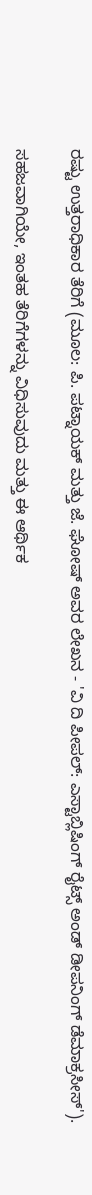ರಷ್ಟು ಉತ್ತರಾಧಿಕಾರ ತೆರಿಗೆ (ಮೂಲ: ಪಿ. ಪಟ್ನಾಯಕ್ ಮತ್ತು ಜೆ. ಘೋಷ್ ಅವರ ಲೇಖನ - 'ವಿ ದಿ ಪೀಪಲ್: ಎಸ್ಟಾಬ್ಲಿಷಿಂಗ್ ರೈಟ್ಸ್ ಅಂಡ್ ಡೀಪನಿಂಗ್ ಡೆಮಾಕ್ರಸೀಸ್').

ಸಹಜವಾಗಿಯೇ, ಇಂತಹ ತೆರಿಗೆಗಳನ್ನು ವಿಧಿಸುವುದು ಮತ್ತು ಈ ಆರ್ಥಿಕ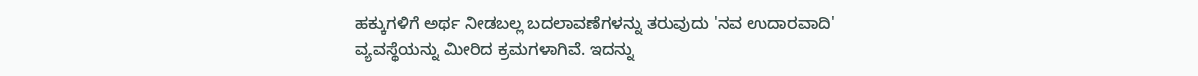ಹಕ್ಕುಗಳಿಗೆ ಅರ್ಥ ನೀಡಬಲ್ಲ ಬದಲಾವಣೆಗಳನ್ನು ತರುವುದು 'ನವ ಉದಾರವಾದಿ' ವ್ಯವಸ್ಥೆಯನ್ನು ಮೀರಿದ ಕ್ರಮಗಳಾಗಿವೆ. ಇದನ್ನು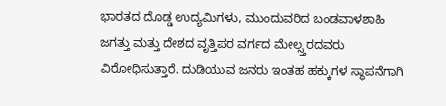ಭಾರತದ ದೊಡ್ಡ ಉದ್ಯಮಿಗಳು, ಮುಂದುವರಿದ ಬಂಡವಾಳಶಾಹಿ ಜಗತ್ತು ಮತ್ತು ದೇಶದ ವೃತ್ತಿಪರ ವರ್ಗದ ಮೇಲ್ಸ್ತರದವರು ವಿರೋಧಿಸುತ್ತಾರೆ. ದುಡಿಯುವ ಜನರು ಇಂತಹ ಹಕ್ಕುಗಳ ಸ್ಥಾಪನೆಗಾಗಿ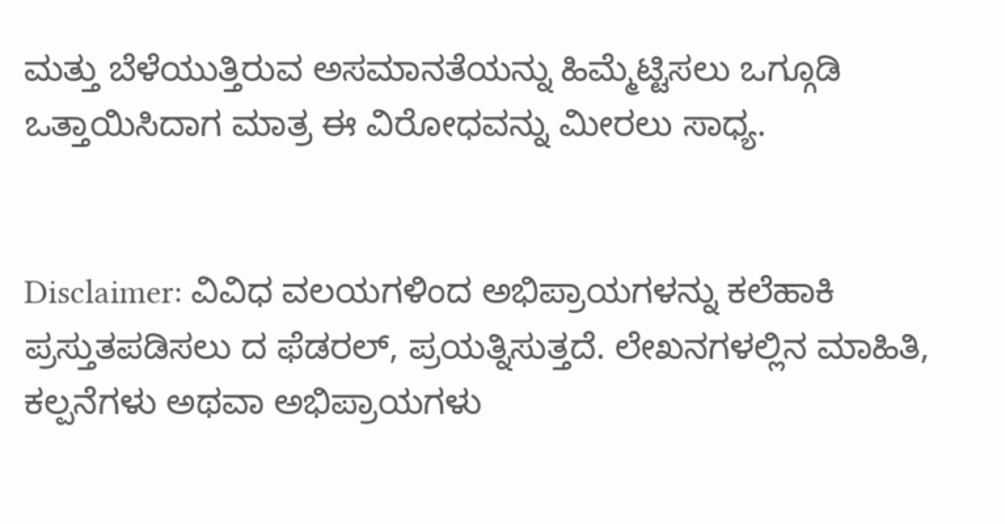ಮತ್ತು ಬೆಳೆಯುತ್ತಿರುವ ಅಸಮಾನತೆಯನ್ನು ಹಿಮ್ಮೆಟ್ಟಿಸಲು ಒಗ್ಗೂಡಿ ಒತ್ತಾಯಿಸಿದಾಗ ಮಾತ್ರ ಈ ವಿರೋಧವನ್ನು ಮೀರಲು ಸಾಧ್ಯ.


Disclaimer: ವಿವಿಧ ವಲಯಗಳಿಂದ ಅಭಿಪ್ರಾಯಗಳನ್ನು ಕಲೆಹಾಕಿ ಪ್ರಸ್ತುತಪಡಿಸಲು ದ ಫೆಡರಲ್, ಪ್ರಯತ್ನಿಸುತ್ತದೆ. ಲೇಖನಗಳಲ್ಲಿನ ಮಾಹಿತಿ, ಕಲ್ಪನೆಗಳು ಅಥವಾ ಅಭಿಪ್ರಾಯಗಳು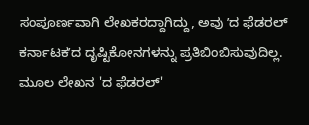ಸಂಪೂರ್ಣವಾಗಿ ಲೇಖಕರದ್ದಾಗಿದ್ದು, ಅವು ʼದ ಫೆಡರಲ್‌ ಕರ್ನಾಟಕʼದ ದೃಷ್ಟಿಕೋನಗಳನ್ನು ಪ್ರತಿಬಿಂಬಿಸುವುದಿಲ್ಲ. ಮೂಲ ಲೇಖನ 'ದ ಫೆಡರಲ್‌'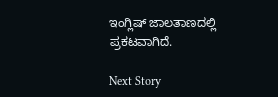ಇಂಗ್ಲಿಷ್‌ ಜಾಲತಾಣದಲ್ಲಿ ಪ್ರಕಟವಾಗಿದೆ.

Next Story